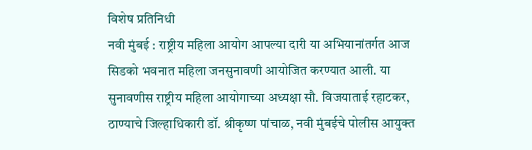विशेष प्रतिनिधी
नवी मुंबई : राष्ट्रीय महिला आयोग आपल्या दारी या अभियानांतर्गत आज सिडको भवनात महिला जनसुनावणी आयोजित करण्यात आली. या सुनावणीस राष्ट्रीय महिला आयोगाच्या अध्यक्षा सौ. विजयाताई रहाटकर, ठाण्याचे जिल्हाधिकारी डॉ. श्रीकृष्ण पांचाळ, नवी मुंबईचे पोलीस आयुक्त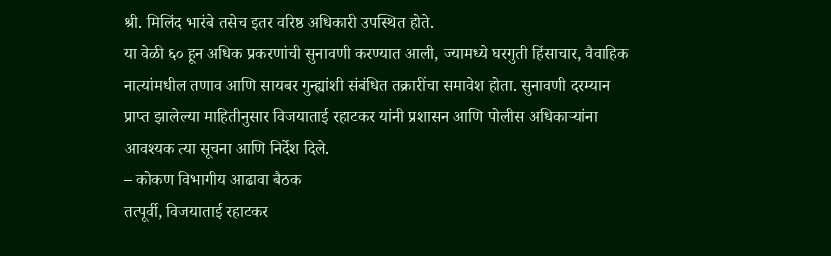श्री. मिलिंद भारंबे तसेच इतर वरिष्ठ अधिकारी उपस्थित होते.
या वेळी ६० हून अधिक प्रकरणांची सुनावणी करण्यात आली, ज्यामध्ये घरगुती हिंसाचार, वैवाहिक नात्यांमधील तणाव आणि सायबर गुन्ह्यांशी संबंधित तक्रारींचा समावेश होता. सुनावणी दरम्यान प्राप्त झालेल्या माहितीनुसार विजयाताई रहाटकर यांनी प्रशासन आणि पोलीस अधिकाऱ्यांना आवश्यक त्या सूचना आणि निर्देश दिले.
– कोकण विभागीय आढावा बैठक
तत्पूर्वी, विजयाताई रहाटकर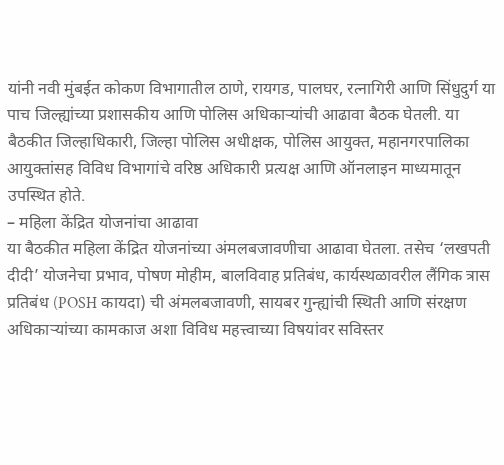यांनी नवी मुंबईत कोकण विभागातील ठाणे, रायगड, पालघर, रत्नागिरी आणि सिंधुदुर्ग या पाच जिल्ह्यांच्या प्रशासकीय आणि पोलिस अधिकाऱ्यांची आढावा बैठक घेतली. या बैठकीत जिल्हाधिकारी, जिल्हा पोलिस अधीक्षक, पोलिस आयुक्त, महानगरपालिका आयुक्तांसह विविध विभागांचे वरिष्ठ अधिकारी प्रत्यक्ष आणि ऑनलाइन माध्यमातून उपस्थित होते.
– महिला केंद्रित योजनांचा आढावा
या बैठकीत महिला केंद्रित योजनांच्या अंमलबजावणीचा आढावा घेतला. तसेच ‘लखपती दीदी’ योजनेचा प्रभाव, पोषण मोहीम, बालविवाह प्रतिबंध, कार्यस्थळावरील लैंगिक त्रास प्रतिबंध (POSH कायदा) ची अंमलबजावणी, सायबर गुन्ह्यांची स्थिती आणि संरक्षण अधिकाऱ्यांच्या कामकाज अशा विविध महत्त्वाच्या विषयांवर सविस्तर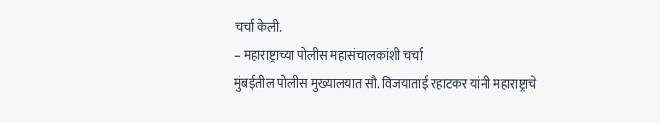चर्चा केली.
– महाराष्ट्राच्या पोलीस महासंचालकांशी चर्चा
मुंबईतील पोलीस मुख्यालयात सौ. विजयाताई रहाटकर यांनी महाराष्ट्राचे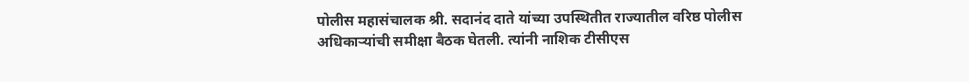पोलीस महासंचालक श्री. सदानंद दाते यांच्या उपस्थितीत राज्यातील वरिष्ठ पोलीस अधिकाऱ्यांची समीक्षा बैठक घेतली. त्यांनी नाशिक टीसीएस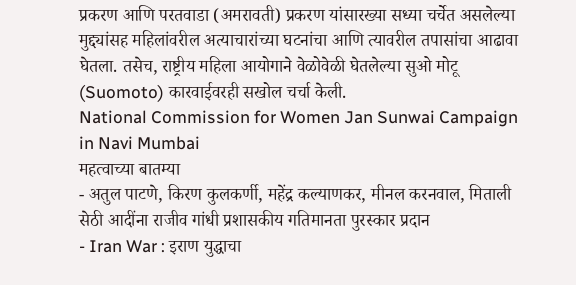प्रकरण आणि परतवाडा (अमरावती) प्रकरण यांसारख्या सध्या चर्चेत असलेल्या मुद्द्यांसह महिलांवरील अत्याचारांच्या घटनांचा आणि त्यावरील तपासांचा आढावा घेतला. तसेच, राष्ट्रीय महिला आयोगाने वेळोवेळी घेतलेल्या सुओ मोटू (Suomoto) कारवाईवरही सखोल चर्चा केली.
National Commission for Women Jan Sunwai Campaign in Navi Mumbai
महत्वाच्या बातम्या
- अतुल पाटणे, किरण कुलकर्णी, महेंद्र कल्याणकर, मीनल करनवाल, मिताली सेठी आदींना राजीव गांधी प्रशासकीय गतिमानता पुरस्कार प्रदान
- Iran War : इराण युद्धाचा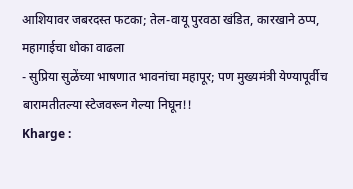आशियावर जबरदस्त फटका; तेल-वायू पुरवठा खंडित, कारखाने ठप्प, महागाईचा धोका वाढला
- सुप्रिया सुळेंच्या भाषणात भावनांचा महापूर; पण मुख्यमंत्री येण्यापूर्वीच बारामतीतल्या स्टेजवरून गेल्या निघून!!
Kharge :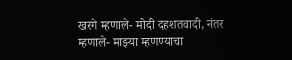खरगे म्हणाले- मोदी दहशतवादी, नंतर म्हणाले- माझ्या म्हणण्याचा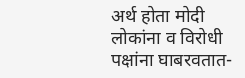अर्थ होता मोदी लोकांना व विरोधी पक्षांना घाबरवतात-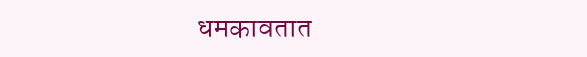धमकावतात